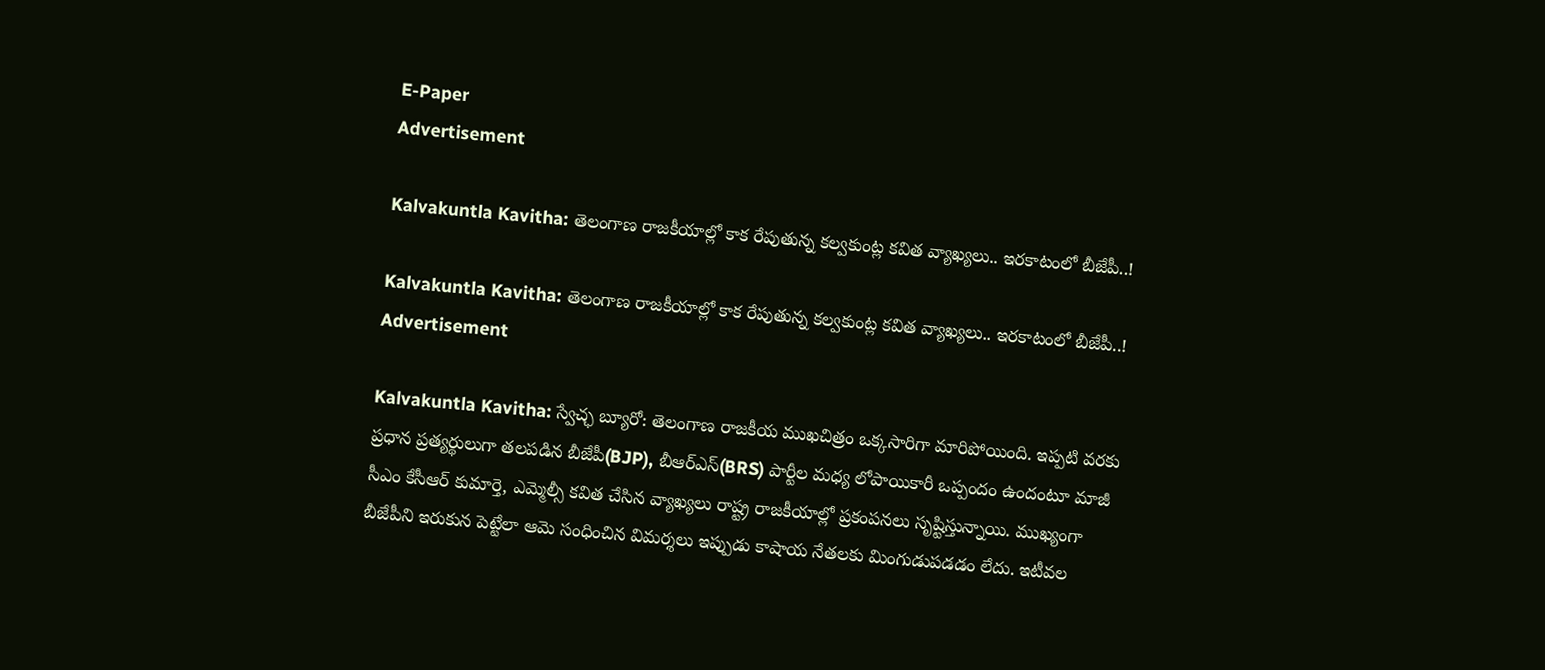E-Paper
Advertisement

Kalvakuntla Kavitha: తెలంగాణ రాజకీయాల్లో కాక రేపుతున్న కల్వకుంట్ల కవిత వ్యాఖ్యలు.. ఇరకాటంలో బీజేపీ..!

Kalvakuntla Kavitha: తెలంగాణ రాజకీయాల్లో కాక రేపుతున్న కల్వకుంట్ల కవిత వ్యాఖ్యలు.. ఇరకాటంలో బీజేపీ..!
Advertisement

Kalvakuntla Kavitha: స్వేచ్ఛ బ్యూరో: తెలంగాణ రాజకీయ ముఖచిత్రం ఒక్కసారిగా మారిపోయింది. ఇప్పటి వరకు ప్రధాన ప్రత్యర్థులుగా తలపడిన బీజేపీ(BJP), బీఆర్ఎస్(BRS) పార్టీల మధ్య లోపాయికారీ ఒప్పందం ఉందంటూ మాజీ సీఎం కేసీఆర్ కుమార్తె, ఎమ్మెల్సీ కవిత చేసిన వ్యాఖ్యలు రాష్ట్ర రాజకీయాల్లో ప్రకంపనలు సృష్టిస్తున్నాయి. ముఖ్యంగా బీజేపీని ఇరుకున పెట్టేలా ఆమె సంధించిన విమర్శలు ఇప్పుడు కాషాయ నేతలకు మింగుడుపడడం లేదు. ఇటీవల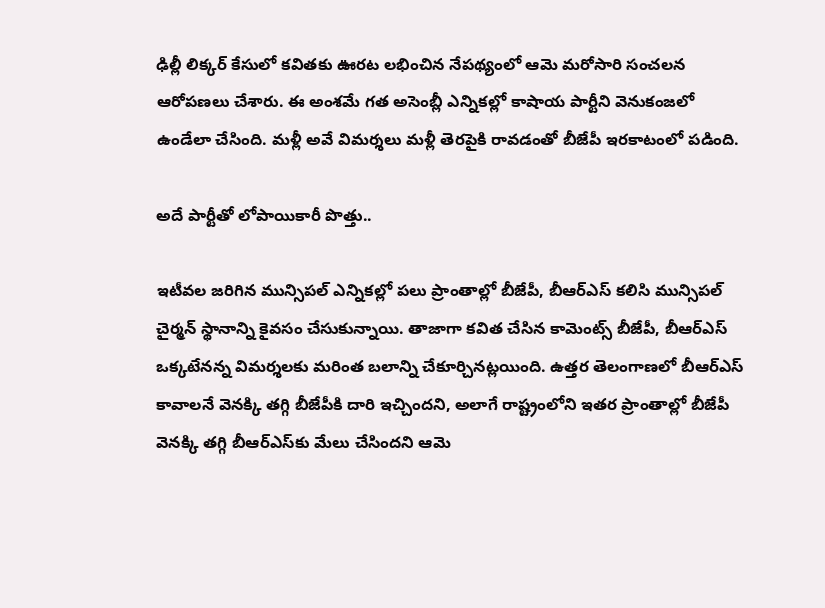ఢిల్లీ లిక్కర్ కేసులో కవితకు ఊరట లభించిన నేపథ్యంలో ఆమె మరోసారి సంచలన ఆరోపణలు చేశారు. ఈ అంశమే గత అసెంబ్లీ ఎన్నికల్లో కాషాయ పార్టీని వెనుకంజలో ఉండేలా చేసింది. మళ్లీ అవే విమర్శలు మళ్లీ తెరపైకి రావడంతో బీజేపీ ఇరకాటంలో పడింది.

అదే పార్టీతో లోపాయికారీ పొత్తు..

ఇటీవల జరిగిన మున్సిపల్ ఎన్నికల్లో పలు ప్రాంతాల్లో బీజేపీ, బీఆర్ఎస్ కలిసి మున్సిపల్ చైర్మన్ స్థానాన్ని కైవసం చేసుకున్నాయి. తాజాగా కవిత చేసిన కామెంట్స్ బీజేపీ, బీఆర్ఎస్ ఒక్కటేనన్న విమర్శలకు మరింత బలాన్ని చేకూర్చినట్లయింది. ఉత్తర తెలంగాణలో బీఆర్ఎస్ కావాలనే వెనక్కి తగ్గి బీజేపీకి దారి ఇచ్చిందని, అలాగే రాష్ట్రంలోని ఇతర ప్రాంతాల్లో బీజేపీ వెనక్కి తగ్గి బీఆర్ఎస్‌కు మేలు చేసిందని ఆమె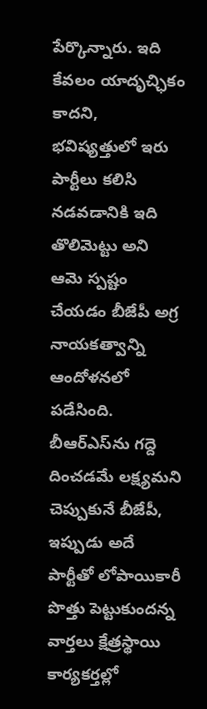పేర్కొన్నారు. ఇది కేవలం యాదృచ్ఛికం కాదని, భవిష్యత్తులో ఇరు పార్టీలు కలిసి నడవడానికి ఇది తొలిమెట్టు అని ఆమె స్పష్టం చేయడం బీజేపీ అగ్ర నాయకత్వాన్ని ఆందోళనలో పడేసింది. బీఆర్ఎస్‌ను గద్దె దించడమే లక్ష్యమని చెప్పుకునే బీజేపీ, ఇప్పుడు అదే పార్టీతో లోపాయికారీ పొత్తు పెట్టుకుందన్న వార్తలు క్షేత్రస్థాయి కార్యకర్తల్లో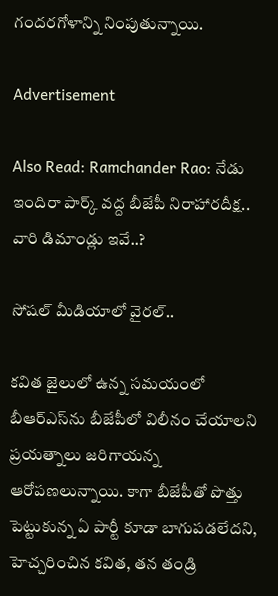గందరగోళాన్ని నింపుతున్నాయి.

Advertisement

Also Read: Ramchander Rao: నేడు ఇందిరా పార్క్ వద్ద బీజేపీ నిరాహారదీక్ష.. వారి డిమాండ్లు ఇవే..?

సోషల్ మీడియాలో వైరల్..

కవిత జైలులో ఉన్న సమయంలో బీఆర్ఎస్‌ను బీజేపీలో విలీనం చేయాలని ప్రయత్నాలు జరిగాయన్న ఆరోపణలున్నాయి. కాగా బీజేపీతో పొత్తు పెట్టుకున్న ఏ పార్టీ కూడా బాగుపడలేదని, హెచ్చరించిన కవిత, తన తండ్రి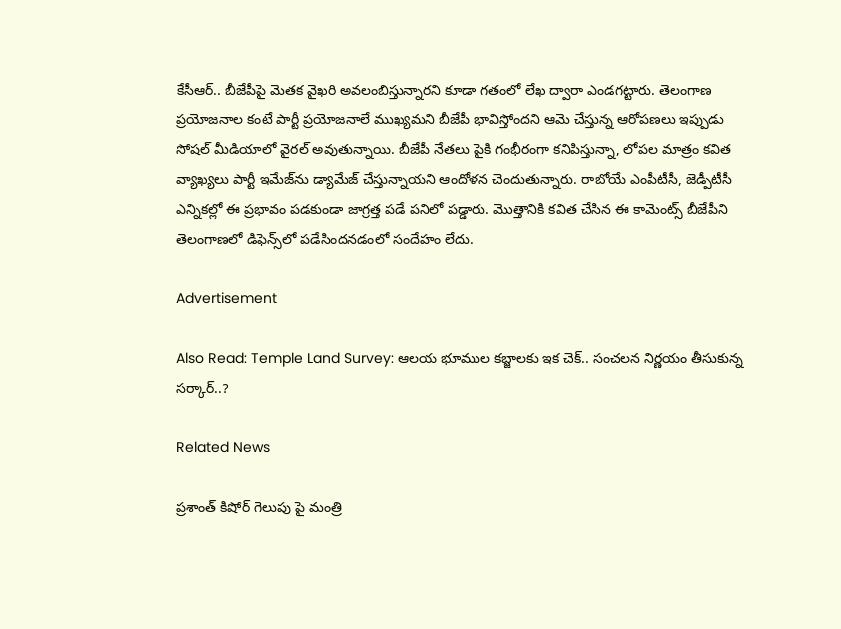కేసీఆర్.. బీజేపీపై మెతక వైఖరి అవలంబిస్తున్నారని కూడా గతంలో లేఖ ద్వారా ఎండగట్టారు. తెలంగాణ ప్రయోజనాల కంటే పార్టీ ప్రయోజనాలే ముఖ్యమని బీజేపీ భావిస్తోందని ఆమె చేస్తున్న ఆరోపణలు ఇప్పుడు సోషల్ మీడియాలో వైరల్ అవుతున్నాయి. బీజేపీ నేతలు పైకి గంభీరంగా కనిపిస్తున్నా, లోపల మాత్రం కవిత వ్యాఖ్యలు పార్టీ ఇమేజ్‌ను డ్యామేజ్ చేస్తున్నాయని ఆందోళన చెందుతున్నారు. రాబోయే ఎంపీటీసీ, జెడ్పీటీసీ ఎన్నికల్లో ఈ ప్రభావం పడకుండా జాగ్రత్త పడే పనిలో పడ్డారు. మొత్తానికి కవిత చేసిన ఈ కామెంట్స్ బీజేపీని తెలంగాణలో డిఫెన్స్‌లో పడేసిందనడంలో సందేహం లేదు.

Advertisement

Also Read: Temple Land Survey: ఆలయ భూముల కబ్జాలకు ఇక చెక్.. సంచలన నిర్ణయం తీసుకున్న సర్కార్..?

Related News

ప్రశాంత్ కిషోర్ గెలుపు పై మంత్రి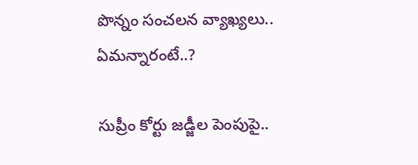పొన్నం సంచలన వ్యాఖ్యలు.. ఏమన్నారంటే..?

సుప్రీం కోర్టు జడ్జీల పెంపుపై..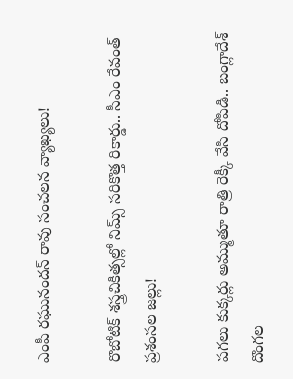ఎంపీ రఘునందన్ రావు సంచలన వ్యాఖ్యలు!

రొబోటిక్ శస్త్రచికిత్సల్లో నిమ్స్ సరికొత్త రికార్డు.. సీఎం రేవంత్ ప్రశంసల జల్లు!

పగలు కుక్కర్లు అమ్ముతూ రాత్రి రెక్కీ వేసి దోపిడి.. బంగ్లాదేశ్ దొంగల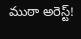ముఠా అరెస్ట్!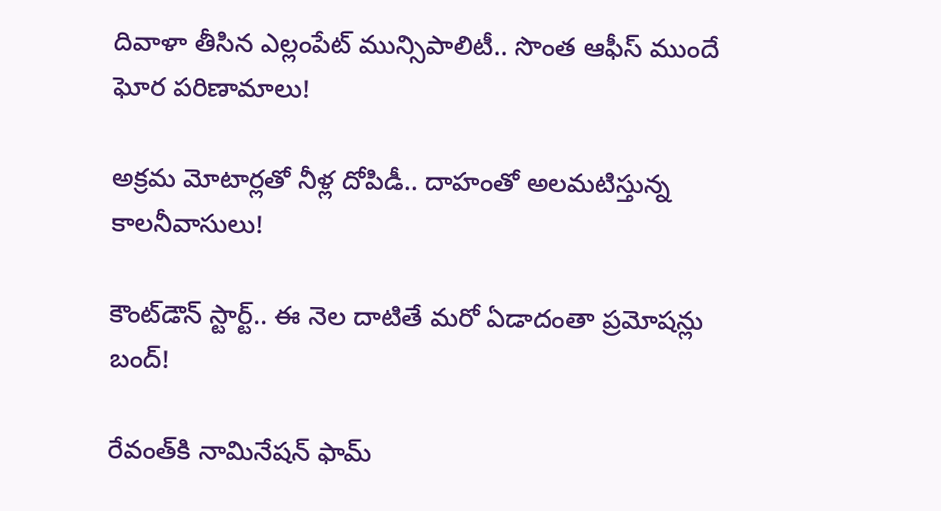దివాళా తీసిన ఎల్లంపేట్ మున్సిపాలిటీ.. సొంత ఆఫీస్ ముందే ఘోర పరిణామాలు!

అక్రమ మోటార్లతో నీళ్ల దోపిడీ.. దాహంతో అలమటిస్తున్న కాలనీవాసులు!

కౌంట్‌డౌన్ స్టార్ట్.. ఈ నెల దాటితే మరో ఏడాదంతా ప్రమోషన్లు బంద్!

రేవంత్‌కి నామినేషన్ ఫామ్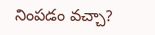నింపడం వచ్చా?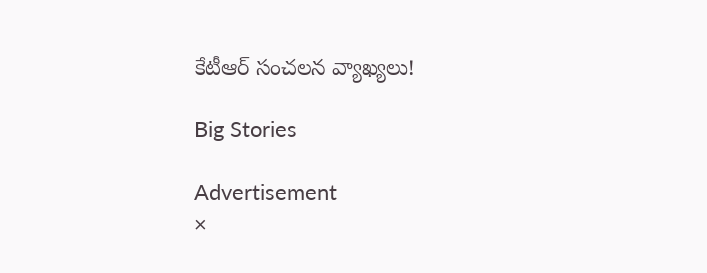కేటీఆర్ సంచలన వ్యాఖ్యలు!

Big Stories

Advertisement
×